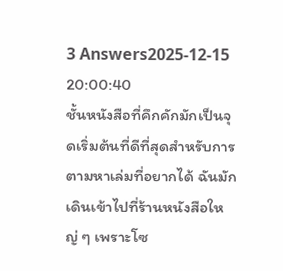3 Answers2025-12-15 20:00:40
ชั้นหนังสือที่คึกคักมักเป็นจุดเริ่มต้นที่ดีที่สุดสำหรับการตามหาเล่มที่อยากได้ ฉันมักเดินเข้าไปที่ร้านหนังสือใหญ่ ๆ เพราะโซ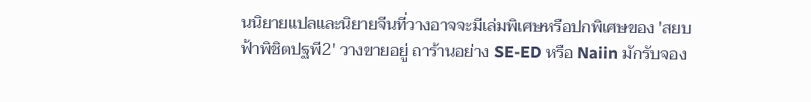นนิยายแปลและนิยายจีนที่วางอาจจะมีเล่มพิเศษหรือปกพิเศษของ 'สยบฟ้าพิชิตปฐพี2' วางขายอยู่ ถาร้านอย่าง SE-ED หรือ Naiin มักรับจอง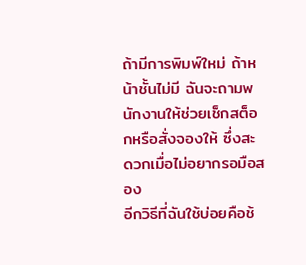ถ้ามีการพิมพ์ใหม่ ถ้าหน้าชั้นไม่มี ฉันจะถามพนักงานให้ช่วยเช็กสต็อกหรือสั่งจองให้ ซึ่งสะดวกเมื่อไม่อยากรอมือสอง
อีกวิธีที่ฉันใช้บ่อยคือช้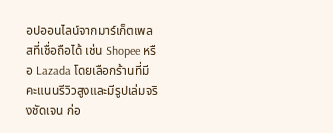อปออนไลน์จากมาร์เก็ตเพลสที่เชื่อถือได้ เช่น Shopee หรือ Lazada โดยเลือกร้านที่มีคะแนนรีวิวสูงและมีรูปเล่มจริงชัดเจน ก่อ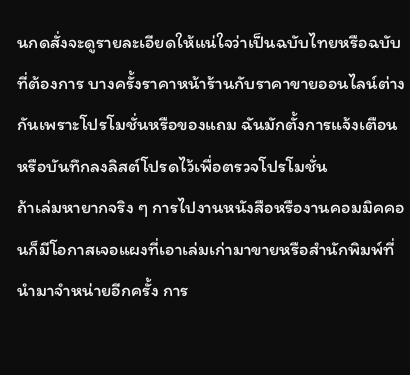นกดสั่งจะดูรายละเอียดให้แน่ใจว่าเป็นฉบับไทยหรือฉบับที่ต้องการ บางครั้งราคาหน้าร้านกับราคาขายออนไลน์ต่างกันเพราะโปรโมชั่นหรือของแถม ฉันมักตั้งการแจ้งเตือนหรือบันทึกลงลิสต์โปรดไว้เพื่อตรวจโปรโมชั่น
ถ้าเล่มหายากจริง ๆ การไปงานหนังสือหรืองานคอมมิคคอนก็มีโอกาสเจอแผงที่เอาเล่มเก่ามาขายหรือสำนักพิมพ์ที่นำมาจำหน่ายอีกครั้ง การ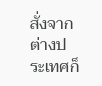สั่งจากต่างประเทศก็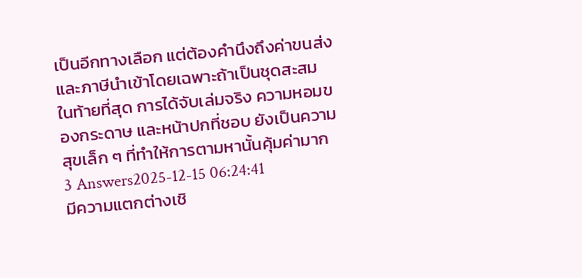เป็นอีกทางเลือก แต่ต้องคำนึงถึงค่าขนส่งและภาษีนำเข้าโดยเฉพาะถ้าเป็นชุดสะสม ในท้ายที่สุด การได้จับเล่มจริง ความหอมของกระดาษ และหน้าปกที่ชอบ ยังเป็นความสุขเล็ก ๆ ที่ทำให้การตามหานั้นคุ้มค่ามาก
3 Answers2025-12-15 06:24:41
มีความแตกต่างเชิ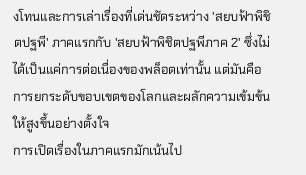งโทนและการเล่าเรื่องที่เด่นชัดระหว่าง 'สยบฟ้าพิชิตปฐพี' ภาคแรกกับ 'สยบฟ้าพิชิตปฐพีภาค 2' ซึ่งไม่ได้เป็นแค่การต่อเนื่องของพล็อตเท่านั้น แต่มันคือการยกระดับขอบเขตของโลกและผลักความเข้มข้นให้สูงขึ้นอย่างตั้งใจ
การเปิดเรื่องในภาคแรกมักเน้นไป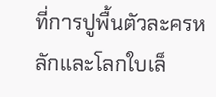ที่การปูพื้นตัวละครหลักและโลกใบเล็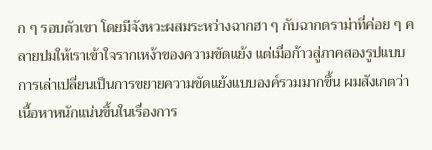ก ๆ รอบตัวเขา โดยมีจังหวะผสมระหว่างฉากฮา ๆ กับฉากดราม่าที่ค่อย ๆ คลายปมให้เราเข้าใจรากเหง้าของความขัดแย้ง แต่เมื่อก้าวสู่ภาคสองรูปแบบการเล่าเปลี่ยนเป็นการขยายความขัดแย้งแบบองค์รวมมากขึ้น ผมสังเกตว่าเนื้อหาหนักแน่นขึ้นในเรื่องการ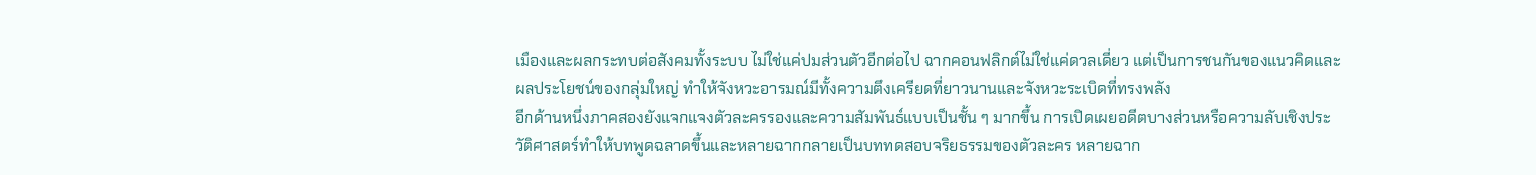เมืองและผลกระทบต่อสังคมทั้งระบบ ไม่ใช่แค่ปมส่วนตัวอีกต่อไป ฉากคอนฟลิกต์ไม่ใช่แค่ดวลเดี่ยว แต่เป็นการชนกันของแนวคิดและผลประโยชน์ของกลุ่มใหญ่ ทำให้จังหวะอารมณ์มีทั้งความตึงเครียดที่ยาวนานและจังหวะระเบิดที่ทรงพลัง
อีกด้านหนึ่งภาคสองยังแจกแจงตัวละครรองและความสัมพันธ์แบบเป็นชั้น ๆ มากขึ้น การเปิดเผยอดีตบางส่วนหรือความลับเชิงประวัติศาสตร์ทำให้บทพูดฉลาดขึ้นและหลายฉากกลายเป็นบททดสอบจริยธรรมของตัวละคร หลายฉาก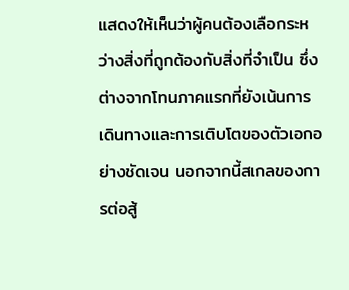แสดงให้เห็นว่าผู้คนต้องเลือกระหว่างสิ่งที่ถูกต้องกับสิ่งที่จำเป็น ซึ่งต่างจากโทนภาคแรกที่ยังเน้นการเดินทางและการเติบโตของตัวเอกอย่างชัดเจน นอกจากนี้สเกลของการต่อสู้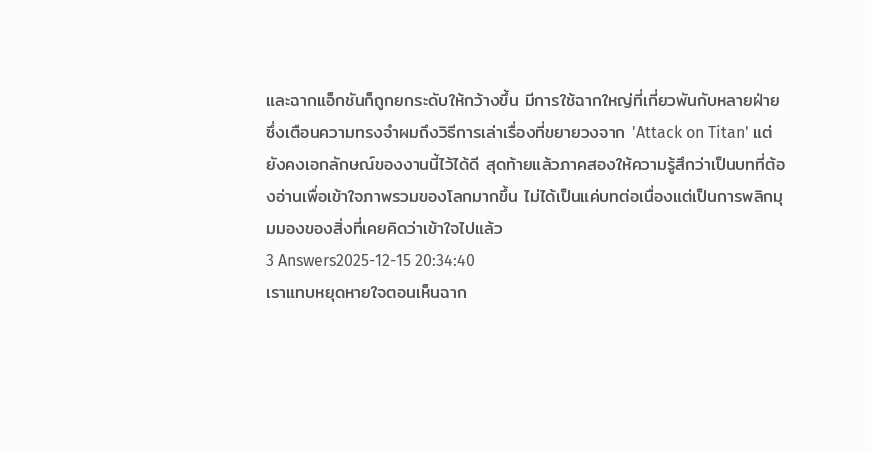และฉากแอ็กชันก็ถูกยกระดับให้กว้างขึ้น มีการใช้ฉากใหญ่ที่เกี่ยวพันกับหลายฝ่าย ซึ่งเตือนความทรงจำผมถึงวิธีการเล่าเรื่องที่ขยายวงจาก 'Attack on Titan' แต่ยังคงเอกลักษณ์ของงานนี้ไว้ได้ดี สุดท้ายแล้วภาคสองให้ความรู้สึกว่าเป็นบทที่ต้องอ่านเพื่อเข้าใจภาพรวมของโลกมากขึ้น ไม่ได้เป็นแค่บทต่อเนื่องแต่เป็นการพลิกมุมมองของสิ่งที่เคยคิดว่าเข้าใจไปแล้ว
3 Answers2025-12-15 20:34:40
เราแทบหยุดหายใจตอนเห็นฉาก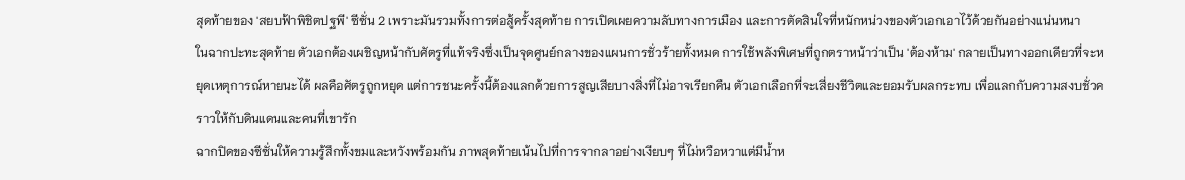สุดท้ายของ 'สยบฟ้าพิชิตปฐพี' ซีซั่น 2 เพราะมันรวมทั้งการต่อสู้ครั้งสุดท้าย การเปิดเผยความลับทางการเมือง และการตัดสินใจที่หนักหน่วงของตัวเอกเอาไว้ด้วยกันอย่างแน่นหนา
ในฉากปะทะสุดท้าย ตัวเอกต้องเผชิญหน้ากับศัตรูที่แท้จริงซึ่งเป็นจุดศูนย์กลางของแผนการชั่วร้ายทั้งหมด การใช้พลังพิเศษที่ถูกตราหน้าว่าเป็น 'ต้องห้าม' กลายเป็นทางออกเดียวที่จะหยุดเหตุการณ์หายนะได้ ผลคือศัตรูถูกหยุด แต่การชนะครั้งนี้ต้องแลกด้วยการสูญเสียบางสิ่งที่ไม่อาจเรียกคืน ตัวเอกเลือกที่จะเสี่ยงชีวิตและยอมรับผลกระทบ เพื่อแลกกับความสงบชั่วคราวให้กับดินแดนและคนที่เขารัก
ฉากปิดของซีซั่นให้ความรู้สึกทั้งขมและหวังพร้อมกัน ภาพสุดท้ายเน้นไปที่การจากลาอย่างเงียบๆ ที่ไม่หวือหวาแต่มีน้ำห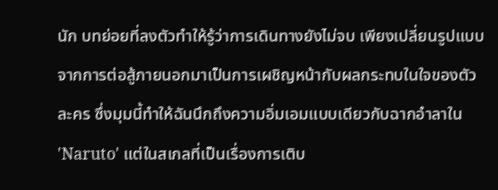นัก บทย่อยที่ลงตัวทำให้รู้ว่าการเดินทางยังไม่จบ เพียงเปลี่ยนรูปแบบจากการต่อสู้ภายนอกมาเป็นการเผชิญหน้ากับผลกระทบในใจของตัวละคร ซึ่งมุมนี้ทำให้ฉันนึกถึงความอิ่มเอมแบบเดียวกับฉากอำลาใน 'Naruto' แต่ในสเกลที่เป็นเรื่องการเติบ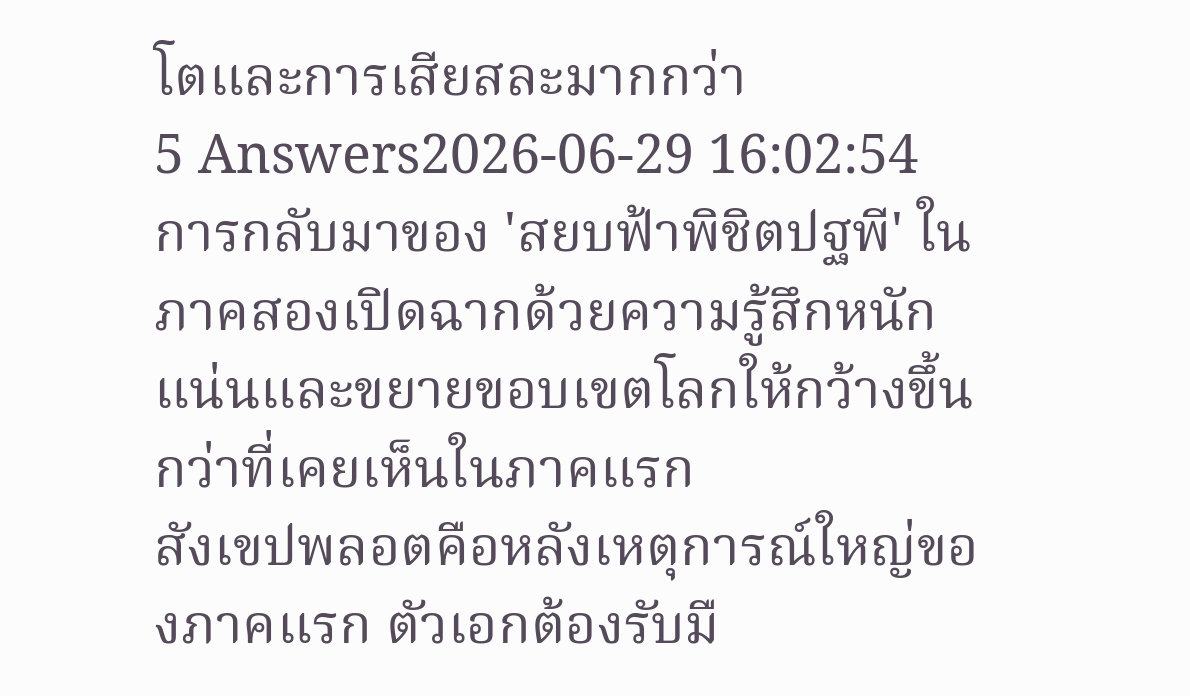โตและการเสียสละมากกว่า
5 Answers2026-06-29 16:02:54
การกลับมาของ 'สยบฟ้าพิชิตปฐพี' ในภาคสองเปิดฉากด้วยความรู้สึกหนักแน่นและขยายขอบเขตโลกให้กว้างขึ้นกว่าที่เคยเห็นในภาคแรก
สังเขปพลอตคือหลังเหตุการณ์ใหญ่ของภาคแรก ตัวเอกต้องรับมื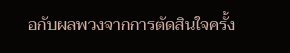อกับผลพวงจากการตัดสินใจครั้ง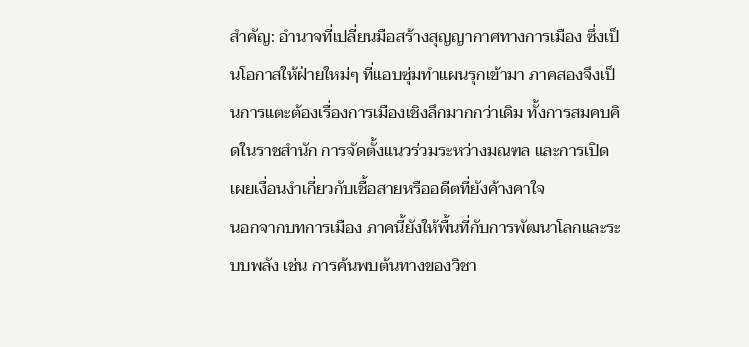สำคัญ: อำนาจที่เปลี่ยนมือสร้างสุญญากาศทางการเมือง ซึ่งเป็นโอกาสให้ฝ่ายใหม่ๆ ที่แอบซุ่มทำแผนรุกเข้ามา ภาคสองจึงเป็นการแตะต้องเรื่องการเมืองเชิงลึกมากกว่าเดิม ทั้งการสมคบคิดในราชสำนัก การจัดตั้งแนวร่วมระหว่างมณฑล และการเปิดเผยเงื่อนงำเกี่ยวกับเชื้อสายหรืออดีตที่ยังค้างคาใจ
นอกจากบทการเมือง ภาคนี้ยังให้พื้นที่กับการพัฒนาโลกและระบบพลัง เช่น การค้นพบต้นทางของวิชา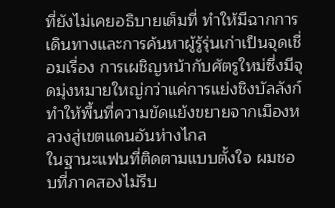ที่ยังไม่เคยอธิบายเต็มที่ ทำให้มีฉากการเดินทางและการค้นหาผู้รู้รุ่นเก่าเป็นจุดเชื่อมเรื่อง การเผชิญหน้ากับศัตรูใหม่ซึ่งมีจุดมุ่งหมายใหญ่กว่าแค่การแย่งชิงบัลลังก์ ทำให้พื้นที่ความขัดแย้งขยายจากเมืองหลวงสู่เขตแดนอันห่างไกล
ในฐานะแฟนที่ติดตามแบบตั้งใจ ผมชอบที่ภาคสองไม่รีบ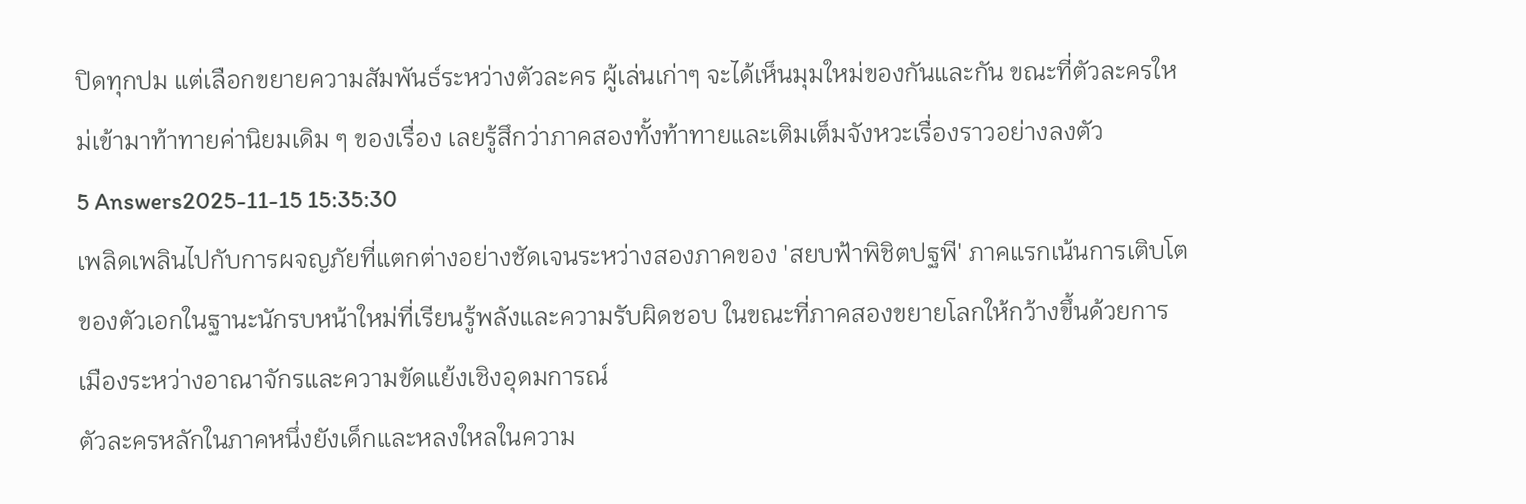ปิดทุกปม แต่เลือกขยายความสัมพันธ์ระหว่างตัวละคร ผู้เล่นเก่าๆ จะได้เห็นมุมใหม่ของกันและกัน ขณะที่ตัวละครใหม่เข้ามาท้าทายค่านิยมเดิม ๆ ของเรื่อง เลยรู้สึกว่าภาคสองทั้งท้าทายและเติมเต็มจังหวะเรื่องราวอย่างลงตัว
5 Answers2025-11-15 15:35:30
เพลิดเพลินไปกับการผจญภัยที่แตกต่างอย่างชัดเจนระหว่างสองภาคของ 'สยบฟ้าพิชิตปฐพี' ภาคแรกเน้นการเติบโตของตัวเอกในฐานะนักรบหน้าใหม่ที่เรียนรู้พลังและความรับผิดชอบ ในขณะที่ภาคสองขยายโลกให้กว้างขึ้นด้วยการเมืองระหว่างอาณาจักรและความขัดแย้งเชิงอุดมการณ์
ตัวละครหลักในภาคหนึ่งยังเด็กและหลงใหลในความ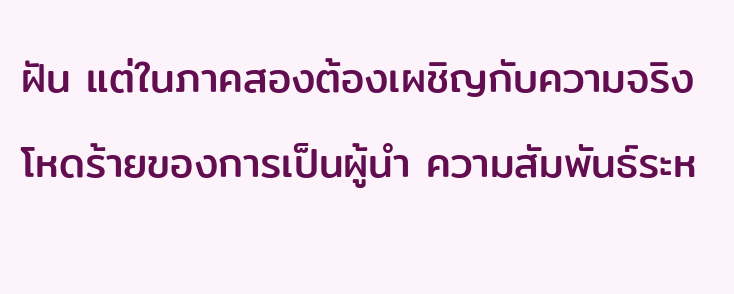ฝัน แต่ในภาคสองต้องเผชิญกับความจริงโหดร้ายของการเป็นผู้นำ ความสัมพันธ์ระห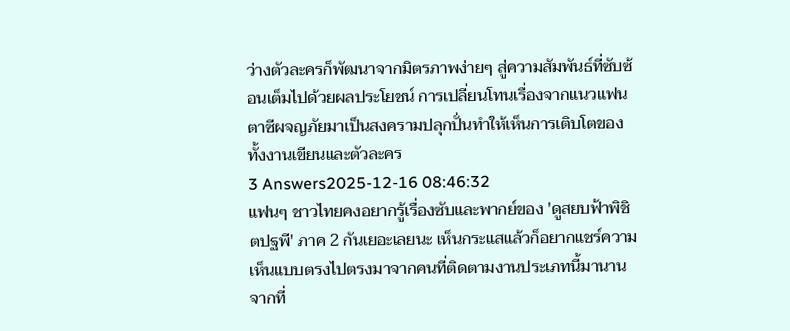ว่างตัวละครก็พัฒนาจากมิตรภาพง่ายๆ สู่ความสัมพันธ์ที่ซับซ้อนเต็มไปด้วยผลประโยชน์ การเปลี่ยนโทนเรื่องจากแนวแฟนตาซีผจญภัยมาเป็นสงครามปลุกปั่นทำให้เห็นการเติบโตของทั้งงานเขียนและตัวละคร
3 Answers2025-12-16 08:46:32
แฟนๆ ชาวไทยคงอยากรู้เรื่องซับและพากย์ของ 'ดูสยบฟ้าพิชิตปฐพี' ภาค 2 กันเยอะเลยนะ เห็นกระแสแล้วก็อยากแชร์ความเห็นแบบตรงไปตรงมาจากคนที่ติดตามงานประเภทนี้มานาน
จากที่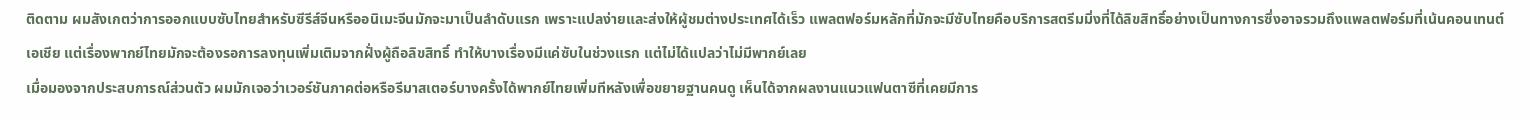ติดตาม ผมสังเกตว่าการออกแบบซับไทยสำหรับซีรีส์จีนหรืออนิเมะจีนมักจะมาเป็นลำดับแรก เพราะแปลง่ายและส่งให้ผู้ชมต่างประเทศได้เร็ว แพลตฟอร์มหลักที่มักจะมีซับไทยคือบริการสตรีมมิ่งที่ได้ลิขสิทธิ์อย่างเป็นทางการซึ่งอาจรวมถึงแพลตฟอร์มที่เน้นคอนเทนต์เอเชีย แต่เรื่องพากย์ไทยมักจะต้องรอการลงทุนเพิ่มเติมจากฝั่งผู้ถือลิขสิทธิ์ ทำให้บางเรื่องมีแค่ซับในช่วงแรก แต่ไม่ได้แปลว่าไม่มีพากย์เลย
เมื่อมองจากประสบการณ์ส่วนตัว ผมมักเจอว่าเวอร์ชันภาคต่อหรือรีมาสเตอร์บางครั้งได้พากย์ไทยเพิ่มทีหลังเพื่อขยายฐานคนดู เห็นได้จากผลงานแนวแฟนตาซีที่เคยมีการ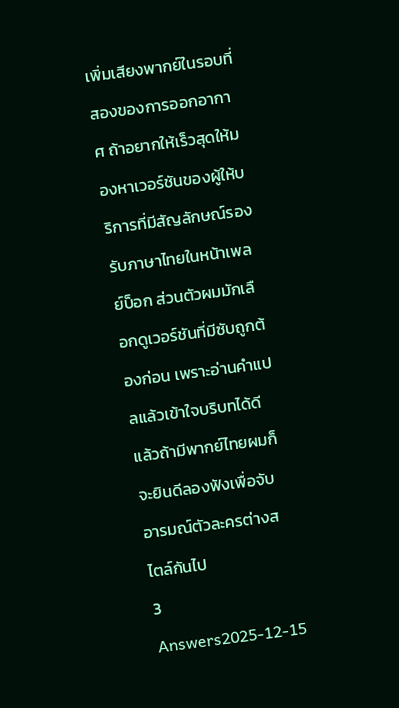เพิ่มเสียงพากย์ในรอบที่สองของการออกอากาศ ถ้าอยากให้เร็วสุดให้มองหาเวอร์ชันของผู้ให้บริการที่มีสัญลักษณ์รองรับภาษาไทยในหน้าเพลย์บ็อก ส่วนตัวผมมักเลือกดูเวอร์ชันที่มีซับถูกต้องก่อน เพราะอ่านคำแปลแล้วเข้าใจบริบทได้ดี แล้วถ้ามีพากย์ไทยผมก็จะยินดีลองฟังเพื่อจับอารมณ์ตัวละครต่างสไตล์กันไป
3 Answers2025-12-15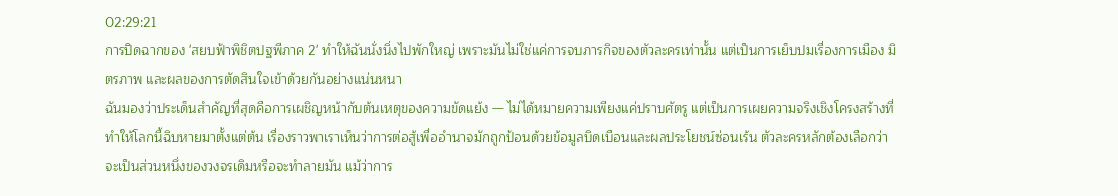02:29:21
การปิดฉากของ 'สยบฟ้าพิชิตปฐพีภาค 2' ทำให้ฉันนั่งนิ่งไปพักใหญ่ เพราะมันไม่ใช่แค่การจบภารกิจของตัวละครเท่านั้น แต่เป็นการเย็บปมเรื่องการเมือง มิตรภาพ และผลของการตัดสินใจเข้าด้วยกันอย่างแน่นหนา
ฉันมองว่าประเด็นสำคัญที่สุดคือการเผชิญหน้ากับต้นเหตุของความขัดแย้ง — ไม่ได้หมายความเพียงแค่ปราบศัตรู แต่เป็นการเผยความจริงเชิงโครงสร้างที่ทำให้โลกนี้ฉิบหายมาตั้งแต่ต้น เรื่องราวพาเราเห็นว่าการต่อสู้เพื่ออำนาจมักถูกป้อนด้วยข้อมูลบิดเบือนและผลประโยชน์ซ่อนเร้น ตัวละครหลักต้องเลือกว่าจะเป็นส่วนหนึ่งของวงจรเดิมหรือจะทำลายมัน แม้ว่าการ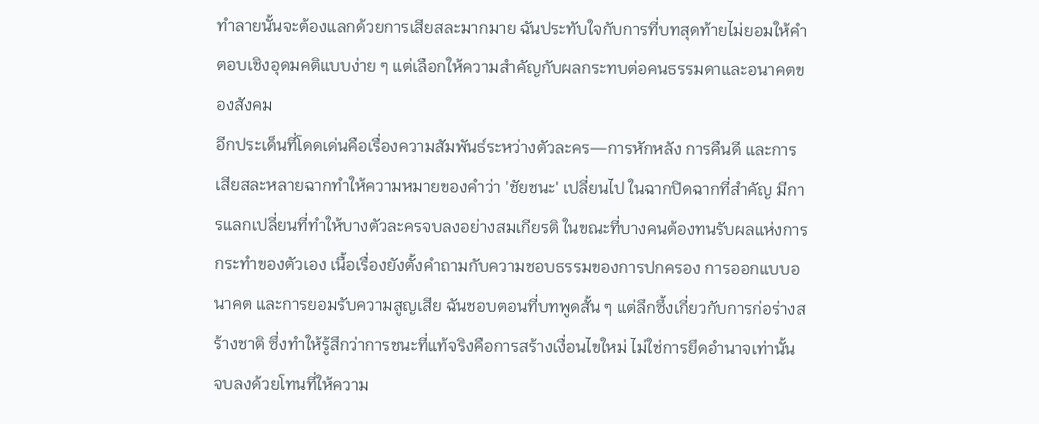ทำลายนั้นจะต้องแลกด้วยการเสียสละมากมาย ฉันประทับใจกับการที่บทสุดท้ายไม่ยอมให้คำตอบเชิงอุดมคติแบบง่าย ๆ แต่เลือกให้ความสำคัญกับผลกระทบต่อคนธรรมดาและอนาคตของสังคม
อีกประเด็นที่โดดเด่นคือเรื่องความสัมพันธ์ระหว่างตัวละคร—การหักหลัง การคืนดี และการเสียสละหลายฉากทำให้ความหมายของคำว่า 'ชัยชนะ' เปลี่ยนไป ในฉากปิดฉากที่สำคัญ มีการแลกเปลี่ยนที่ทำให้บางตัวละครจบลงอย่างสมเกียรติ ในขณะที่บางคนต้องทนรับผลแห่งการกระทำของตัวเอง เนื้อเรื่องยังตั้งคำถามกับความชอบธรรมของการปกครอง การออกแบบอนาคต และการยอมรับความสูญเสีย ฉันชอบตอนที่บทพูดสั้น ๆ แต่ลึกซึ้งเกี่ยวกับการก่อร่างสร้างชาติ ซึ่งทำให้รู้สึกว่าการชนะที่แท้จริงคือการสร้างเงื่อนไขใหม่ ไม่ใช่การยึดอำนาจเท่านั้น จบลงด้วยโทนที่ให้ความ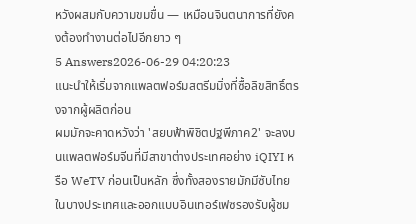หวังผสมกับความขมขื่น — เหมือนจินตนาการที่ยังคงต้องทำงานต่อไปอีกยาว ๆ
5 Answers2026-06-29 04:20:23
แนะนำให้เริ่มจากแพลตฟอร์มสตรีมมิ่งที่ซื้อลิขสิทธิ์ตรงจากผู้ผลิตก่อน
ผมมักจะคาดหวังว่า 'สยบฟ้าพิชิตปฐพีภาค2' จะลงบนแพลตฟอร์มจีนที่มีสาขาต่างประเทศอย่าง iQIYI หรือ WeTV ก่อนเป็นหลัก ซึ่งทั้งสองรายมักมีซับไทยในบางประเทศและออกแบบอินเทอร์เฟซรองรับผู้ชม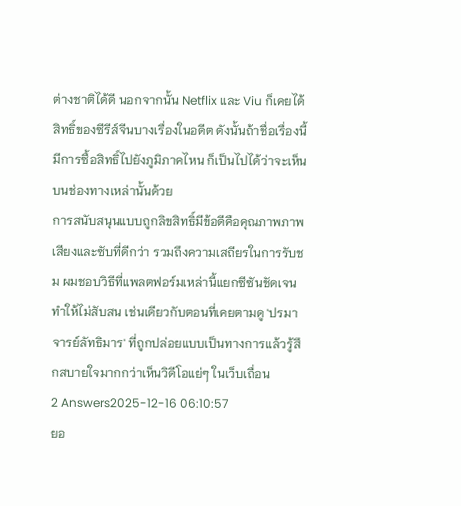ต่างชาติได้ดี นอกจากนั้น Netflix และ Viu ก็เคยได้สิทธิ์ของซีรีส์จีนบางเรื่องในอดีต ดังนั้นถ้าชื่อเรื่องนี้มีการซื้อสิทธิ์ไปยังภูมิภาคไหน ก็เป็นไปได้ว่าจะเห็นบนช่องทางเหล่านั้นด้วย
การสนับสนุนแบบถูกลิขสิทธิ์มีข้อดีคือคุณภาพภาพเสียงและซับที่ดีกว่า รวมถึงความเสถียรในการรับชม ผมชอบวิธีที่แพลตฟอร์มเหล่านี้แยกซีซันชัดเจน ทำให้ไม่สับสน เช่นเดียวกับตอนที่เคยตามดู 'ปรมาจารย์ลัทธิมาร' ที่ถูกปล่อยแบบเป็นทางการแล้วรู้สึกสบายใจมากกว่าเห็นวิดีโอแย่ๆ ในเว็บเถื่อน
2 Answers2025-12-16 06:10:57
ยอ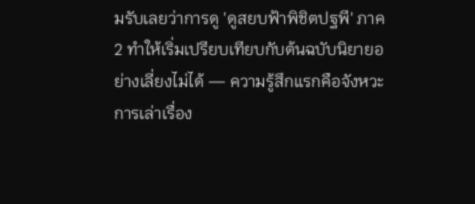มรับเลยว่าการดู 'ดูสยบฟ้าพิชิตปฐพี' ภาค2 ทำให้เริ่มเปรียบเทียบกับต้นฉบับนิยายอย่างเลี่ยงไม่ได้ — ความรู้สึกแรกคือจังหวะการเล่าเรื่อง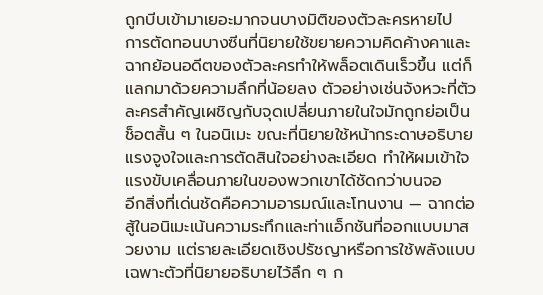ถูกบีบเข้ามาเยอะมากจนบางมิติของตัวละครหายไป
การตัดทอนบางซีนที่นิยายใช้ขยายความคิดค้างคาและฉากย้อนอดีตของตัวละครทำให้พล็อตเดินเร็วขึ้น แต่ก็แลกมาด้วยความลึกที่น้อยลง ตัวอย่างเช่นจังหวะที่ตัวละครสำคัญเผชิญกับจุดเปลี่ยนภายในใจมักถูกย่อเป็นช็อตสั้น ๆ ในอนิเมะ ขณะที่นิยายใช้หน้ากระดาษอธิบายแรงจูงใจและการตัดสินใจอย่างละเอียด ทำให้ผมเข้าใจแรงขับเคลื่อนภายในของพวกเขาได้ชัดกว่าบนจอ
อีกสิ่งที่เด่นชัดคือความอารมณ์และโทนงาน — ฉากต่อสู้ในอนิเมะเน้นความระทึกและท่าแอ็กชันที่ออกแบบมาสวยงาม แต่รายละเอียดเชิงปรัชญาหรือการใช้พลังแบบเฉพาะตัวที่นิยายอธิบายไว้ลึก ๆ ก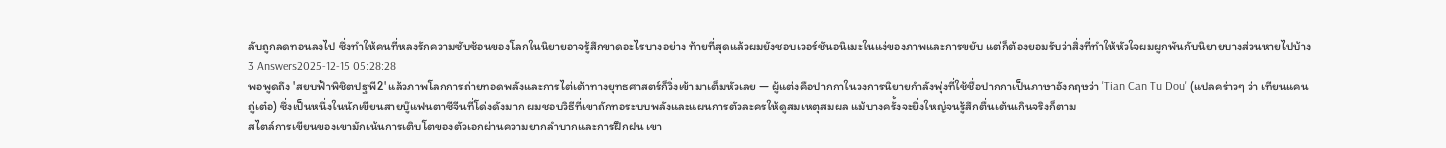ลับถูกลดทอนลงไป ซึ่งทำให้คนที่หลงรักความซับซ้อนของโลกในนิยายอาจรู้สึกขาดอะไรบางอย่าง ท้ายที่สุดแล้วผมยังชอบเวอร์ชันอนิเมะในแง่ของภาพและการขยับ แต่ก็ต้องยอมรับว่าสิ่งที่ทำให้หัวใจผมผูกพันกับนิยายบางส่วนหายไปบ้าง
3 Answers2025-12-15 05:28:28
พอพูดถึง 'สยบฟ้าพิชิตปฐพี2' แล้วภาพโลกการถ่ายทอดพลังและการไต่เต้าทางยุทธศาสตร์ก็วิ่งเข้ามาเต็มหัวเลย — ผู้แต่งคือปากกาในวงการนิยายกำลังพุ่งที่ใช้ชื่อปากกาเป็นภาษาอังกฤษว่า 'Tian Can Tu Dou' (แปลคร่าวๆ ว่า เทียนแคนถู่เต๋อ) ซึ่งเป็นหนึ่งในนักเขียนสายบู๊แฟนตาซีจีนที่โด่งดังมาก ผมชอบวิธีที่เขาถักทอระบบพลังและแผนการตัวละครให้ดูสมเหตุสมผล แม้บางครั้งจะยิ่งใหญ่จนรู้สึกตื่นเต้นเกินจริงก็ตาม
สไตล์การเขียนของเขามักเน้นการเติบโตของตัวเอกผ่านความยากลำบากและการฝึกฝน เขา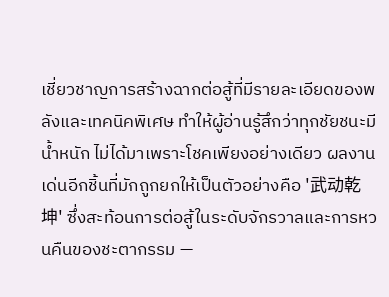เชี่ยวชาญการสร้างฉากต่อสู้ที่มีรายละเอียดของพลังและเทคนิคพิเศษ ทำให้ผู้อ่านรู้สึกว่าทุกชัยชนะมีน้ำหนัก ไม่ได้มาเพราะโชคเพียงอย่างเดียว ผลงานเด่นอีกชิ้นที่มักถูกยกให้เป็นตัวอย่างคือ '武动乾坤' ซึ่งสะท้อนการต่อสู้ในระดับจักรวาลและการหวนคืนของชะตากรรม —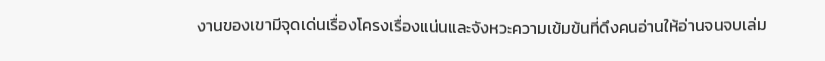งานของเขามีจุดเด่นเรื่องโครงเรื่องแน่นและจังหวะความเข้มข้นที่ดึงคนอ่านให้อ่านจนจบเล่ม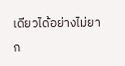เดียวได้อย่างไม่ยาก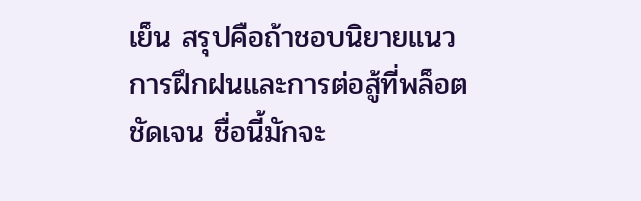เย็น สรุปคือถ้าชอบนิยายแนวการฝึกฝนและการต่อสู้ที่พล็อตชัดเจน ชื่อนี้มักจะ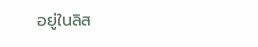อยู่ในลิส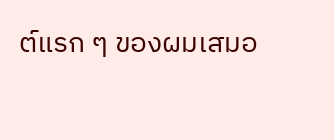ต์แรก ๆ ของผมเสมอ